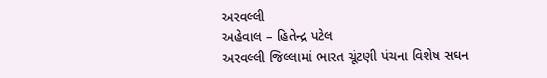અરવલ્લી
અહેવાલ – હિતેન્દ્ર પટેલ
અરવલ્લી જિલ્લામાં ભારત ચૂંટણી પંચના વિશેષ સઘન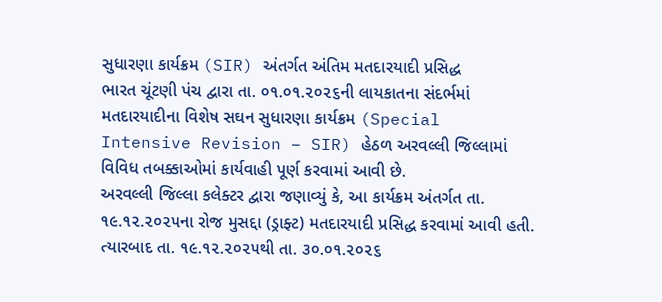સુધારણા કાર્યક્રમ (SIR) અંતર્ગત અંતિમ મતદારયાદી પ્રસિદ્ધ
ભારત ચૂંટણી પંચ દ્વારા તા. ૦૧.૦૧.૨૦૨૬ની લાયકાતના સંદર્ભમાં મતદારયાદીના વિશેષ સઘન સુધારણા કાર્યક્રમ (Special Intensive Revision – SIR) હેઠળ અરવલ્લી જિલ્લામાં વિવિધ તબક્કાઓમાં કાર્યવાહી પૂર્ણ કરવામાં આવી છે.
અરવલ્લી જિલ્લા કલેક્ટર દ્વારા જણાવ્યું કે, આ કાર્યક્રમ અંતર્ગત તા. ૧૯.૧૨.૨૦૨૫ના રોજ મુસદ્દા (ડ્રાફ્ટ) મતદારયાદી પ્રસિદ્ધ કરવામાં આવી હતી. ત્યારબાદ તા. ૧૯.૧૨.૨૦૨૫થી તા. ૩૦.૦૧.૨૦૨૬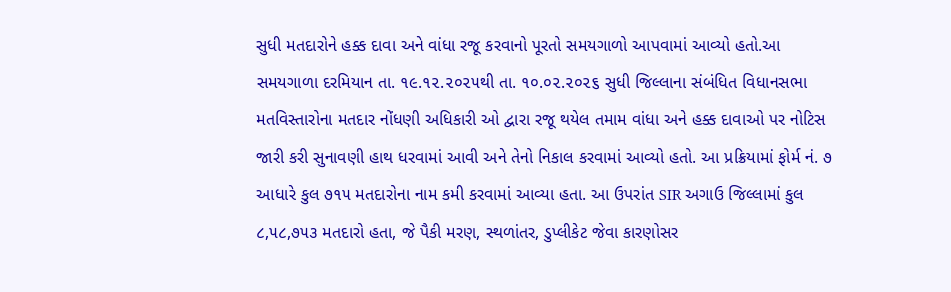સુધી મતદારોને હક્ક દાવા અને વાંધા રજૂ કરવાનો પૂરતો સમયગાળો આપવામાં આવ્યો હતો.આ સમયગાળા દરમિયાન તા. ૧૯.૧૨.૨૦૨૫થી તા. ૧૦.૦૨.૨૦૨૬ સુધી જિલ્લાના સંબંધિત વિધાનસભા મતવિસ્તારોના મતદાર નોંધણી અધિકારી ઓ દ્વારા રજૂ થયેલ તમામ વાંધા અને હક્ક દાવાઓ પર નોટિસ જારી કરી સુનાવણી હાથ ધરવામાં આવી અને તેનો નિકાલ કરવામાં આવ્યો હતો. આ પ્રક્રિયામાં ફોર્મ નં. ૭ આધારે કુલ ૭૧૫ મતદારોના નામ કમી કરવામાં આવ્યા હતા. આ ઉપરાંત SIR અગાઉ જિલ્લામાં કુલ ૮,૫૮,૭૫૩ મતદારો હતા, જે પૈકી મરણ, સ્થળાંતર, ડુપ્લીકેટ જેવા કારણોસર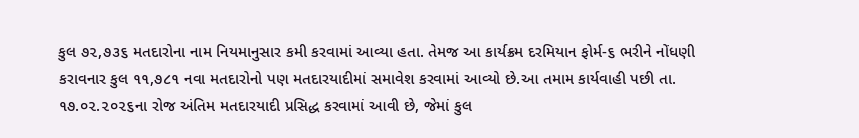કુલ ૭૨,૭૩૬ મતદારોના નામ નિયમાનુસાર કમી કરવામાં આવ્યા હતા. તેમજ આ કાર્યક્રમ દરમિયાન ફોર્મ-૬ ભરીને નોંધણી કરાવનાર કુલ ૧૧,૭૮૧ નવા મતદારોનો પણ મતદારયાદીમાં સમાવેશ કરવામાં આવ્યો છે.આ તમામ કાર્યવાહી પછી તા. ૧૭.૦૨.૨૦૨૬ના રોજ અંતિમ મતદારયાદી પ્રસિદ્ધ કરવામાં આવી છે, જેમાં કુલ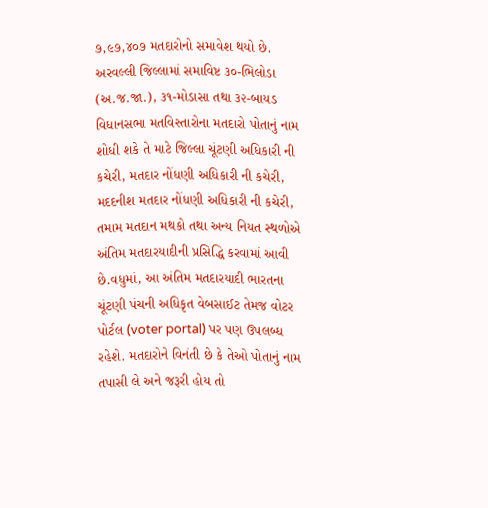૭,૯૭,૪૦૭ મતદારોનો સમાવેશ થયો છે. અરવલ્લી જિલ્લામાં સમાવિષ્ટ ૩૦-ભિલોડા (અ.જ.જા.), ૩૧-મોડાસા તથા ૩૨-બાયડ વિધાનસભા મતવિસ્તારોના મતદારો પોતાનું નામ શોધી શકે તે માટે જિલ્લા ચૂંટણી અધિકારી ની કચેરી, મતદાર નોંધણી અધિકારી ની કચેરી, મદદનીશ મતદાર નોંધણી અધિકારી ની કચેરી, તમામ મતદાન મથકો તથા અન્ય નિયત સ્થળોએ અંતિમ મતદારયાદીની પ્રસિદ્ધિ કરવામાં આવી છે.વધુમાં, આ અંતિમ મતદારયાદી ભારતના ચૂંટણી પંચની અધિકૃત વેબસાઈટ તેમજ વોટર પોર્ટલ (voter portal) પર પણ ઉપલબ્ધ રહેશે. મતદારોને વિનંતી છે કે તેઓ પોતાનું નામ તપાસી લે અને જરૂરી હોય તો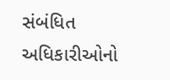સંબંધિત અધિકારીઓનો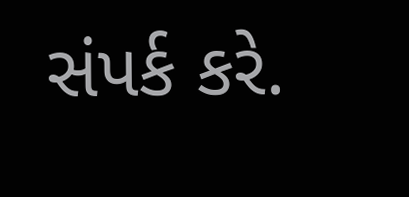સંપર્ક કરે.